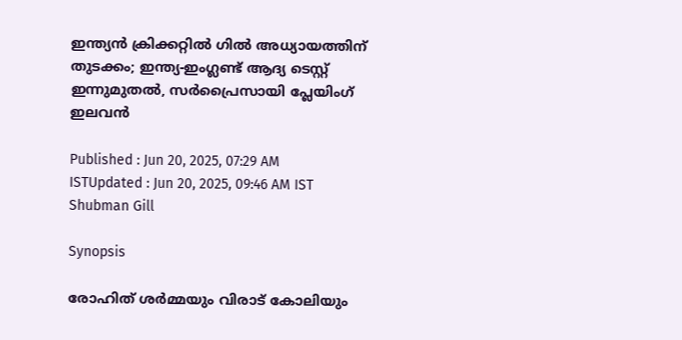ഇന്ത്യന്‍ ക്രിക്കറ്റില്‍ ഗില്‍ അധ്യായത്തിന് തുടക്കം; ഇന്ത്യ-ഇംഗ്ലണ്ട് ആദ്യ ടെസ്റ്റ് ഇന്നുമുതല്‍, സര്‍പ്രൈസായി പ്ലേയിംഗ് ഇലവന്‍

Published : Jun 20, 2025, 07:29 AM ISTUpdated : Jun 20, 2025, 09:46 AM IST
Shubman Gill

Synopsis

രോഹിത് ശര്‍മ്മയും വിരാട് കോലിയും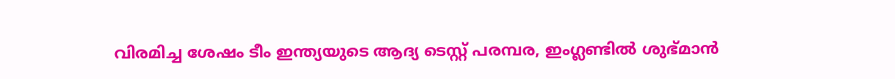വിരമിച്ച ശേഷം ടീം ഇന്ത്യയുടെ ആദ്യ ടെസ്റ്റ് പരമ്പര, ഇംഗ്ലണ്ടില്‍ ശുഭ്‌മാന്‍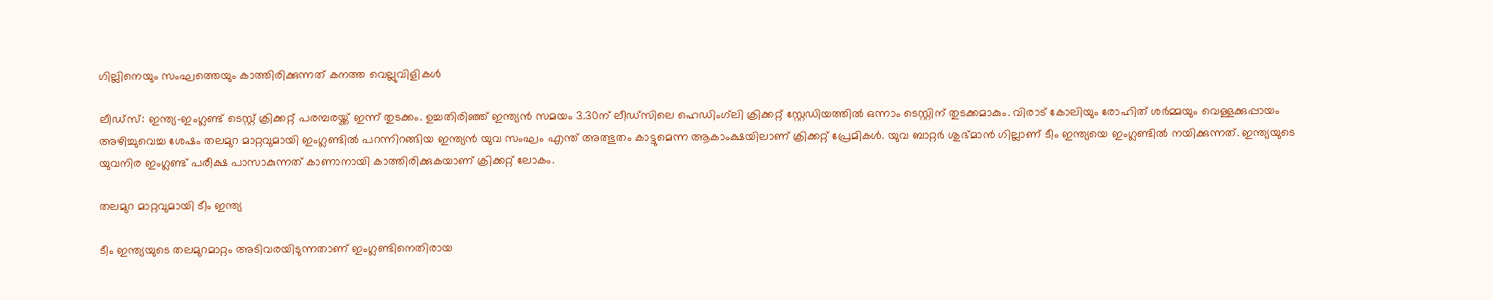ഗില്ലിനെയും സംഘത്തെയും കാത്തിരിക്കുന്നത് കനത്ത വെല്ലുവിളികള്‍

ലീഡ്‌സ്: ഇന്ത്യ-ഇംഗ്ലണ്ട് ടെസ്റ്റ് ക്രിക്കറ്റ് പരമ്പരയ്ക്ക് ഇന്ന് തുടക്കം. ഉച്ചതിരിഞ്ഞ് ഇന്ത്യന്‍ സമയം 3.30ന് ലീഡ്‌സിലെ ഹെഡിംഗ്‍ലി ക്രിക്കറ്റ് സ്റ്റേഡിയത്തില്‍ ഒന്നാം ടെസ്റ്റിന് തുടക്കമാകും. വിരാട് കോലിയും രോഹിത് ശര്‍മ്മയും വെള്ളക്കുപ്പായം അഴിച്ചുവെച്ച ശേഷം തലമുറ മാറ്റവുമായി ഇംഗ്ലണ്ടില്‍ പറന്നിറങ്ങിയ ഇന്ത്യന്‍ യുവ സംഘം എന്ത് അത്ഭുതം കാട്ടുമെന്ന ആകാംക്ഷയിലാണ് ക്രിക്കറ്റ് പ്രേമികള്‍. യുവ ബാറ്റര്‍ ശുഭ്‌മാന്‍ ഗില്ലാണ് ടീം ഇന്ത്യയെ ഇംഗ്ലണ്ടില്‍ നയിക്കുന്നത്. ഇന്ത്യയുടെ യുവനിര ഇംഗ്ലണ്ട് പരീക്ഷ പാസാകുന്നത് കാണാനായി കാത്തിരിക്കുകയാണ് ക്രിക്കറ്റ് ലോകം.

തലമുറ മാറ്റവുമായി ടീം ഇന്ത്യ

ടീം ഇന്ത്യയുടെ തലമുറമാറ്റം അടിവരയിടുന്നതാണ് ഇംഗ്ലണ്ടിനെതിരായ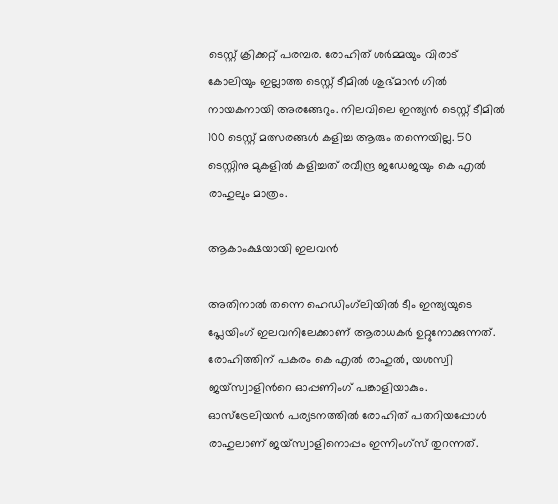ടെസ്റ്റ് ക്രിക്കറ്റ് പരമ്പര. രോഹിത് ശര്‍മ്മയും വിരാട് കോലിയും ഇല്ലാത്ത ടെസ്റ്റ് ടീമിൽ ശുഭ്‌മാന്‍ ഗില്‍ നായകനായി അരങ്ങേറും. നിലവിലെ ഇന്ത്യന്‍ ടെസ്റ്റ് ടീമിൽ 100 ടെസ്റ്റ് മത്സരങ്ങള്‍ കളിച്ച ആരും തന്നെയില്ല. 50 ടെസ്റ്റിനു മുകളിൽ കളിച്ചത് രവീന്ദ്ര ജഡേജയും കെ എൽ രാഹുലും മാത്രം.

ആകാംക്ഷയായി ഇലവന്‍

അതിനാല്‍ തന്നെ ഹെഡിംഗ്‍ലിയില്‍ ടീം ഇന്ത്യയുടെ പ്ലേയിംഗ് ഇലവനിലേക്കാണ് ആരാധകര്‍ ഉറ്റുനോക്കുന്നത്. രോഹിത്തിന് പകരം കെ എൽ രാഹുൽ, യശസ്വി ജയ്സ്വാളിന്‍റെ ഓപ്പണിംഗ് പങ്കാളിയാകും. ഓസ്ട്രേലിയൻ പര്യടനത്തിൽ രോഹിത് പതറിയപ്പോൾ രാഹുലാണ് ജയ്സ്വാളിനൊപ്പം ഇന്നിംഗ്സ് തുറന്നത്.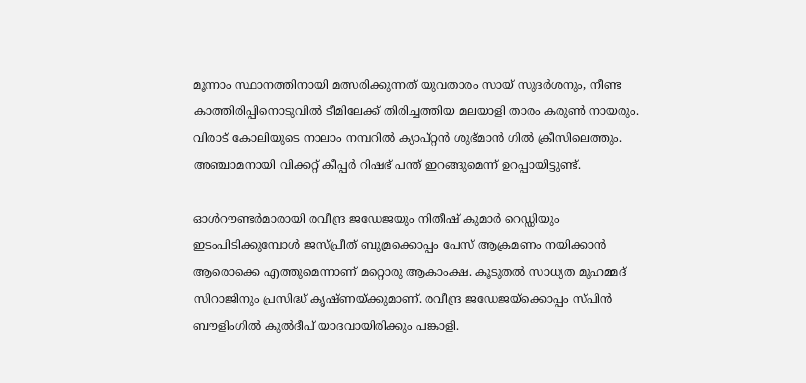മൂന്നാം സ്ഥാനത്തിനായി മത്സരിക്കുന്നത് യുവതാരം സായ് സുദർശനും, നീണ്ട കാത്തിരിപ്പിനൊടുവിൽ ടീമിലേക്ക് തിരിച്ചത്തിയ മലയാളി താരം കരുൺ നായരും. വിരാട് കോലിയുടെ നാലാം നമ്പറിൽ ക്യാപ്റ്റൻ ശുഭ്‌മാന്‍ ഗിൽ ക്രീസിലെത്തും. അഞ്ചാമനായി വിക്കറ്റ് കീപ്പർ റിഷഭ് പന്ത് ഇറങ്ങുമെന്ന് ഉറപ്പായിട്ടുണ്ട്.

ഓൾറൗണ്ടർമാരായി രവീന്ദ്ര ജഡേജയും നിതീഷ് കുമാർ റെഡ്ഡിയും ഇടംപിടിക്കുമ്പോള്‍ ജസ്‌പ്രീത് ബുമ്രക്കൊപ്പം പേസ് ആക്രമണം നയിക്കാൻ ആരൊക്കെ എത്തുമെന്നാണ് മറ്റൊരു ആകാംക്ഷ. കൂടുതൽ സാധ്യത മുഹമ്മദ് സിറാജിനും പ്രസിദ്ധ് കൃഷ്ണയ്ക്കുമാണ്. രവീന്ദ്ര ജഡേജയ്ക്കൊപ്പം സ്പിൻ ബൗളിംഗിൽ കുൽദീപ് യാദവായിരിക്കും പങ്കാളി.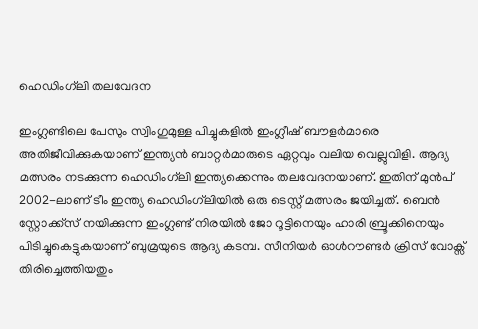ഹെഡിംഗ്‍ലി തലവേദന

ഇംഗ്ലണ്ടിലെ പേസും സ്വിംഗുമുള്ള പിച്ചുകളിൽ ഇംഗ്ലീഷ് ബൗളർമാരെ അതിജീവിക്കുകയാണ് ഇന്ത്യൻ ബാറ്റർമാരുടെ ഏറ്റവും വലിയ വെല്ലുവിളി. ആദ്യ മത്സരം നടക്കുന്ന ഹെഡിംഗ്‍ലി ഇന്ത്യക്കെന്നും തലവേദനയാണ്. ഇതിന് മുൻപ് 2002-ലാണ് ടീം ഇന്ത്യ ഹെഡിംഗ്‍ലിയില്‍ ഒരു ടെസ്റ്റ് മത്സരം ജയിച്ചത്. ബെൻ സ്റ്റോക്ക്സ് നയിക്കുന്ന ഇംഗ്ലണ്ട് നിരയിൽ ജോ റൂട്ടിനെയും ഹാരി ബ്രൂക്കിനെയും പിടിച്ചുകെട്ടുകയാണ് ബുമ്രയുടെ ആദ്യ കടമ്പ. സീനിയർ ഓൾറൗണ്ടർ ക്രിസ് വോക്സ് തിരിച്ചെത്തിയതും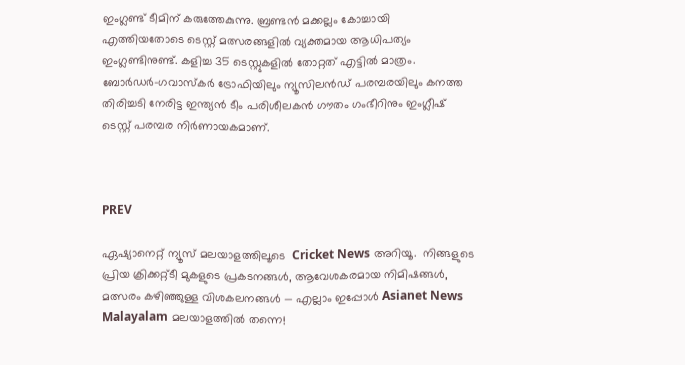ഇംഗ്ലണ്ട് ടീമിന് കരുത്തേകുന്നു. ബ്രണ്ടൻ മക്കല്ലം കോച്ചായി എത്തിയതോടെ ടെസ്റ്റ് മത്സരങ്ങളിൽ വ്യക്തമായ ആധിപത്യം ഇംഗ്ലണ്ടിനുണ്ട്. കളിച്ച 35 ടെസ്റ്റുകളിൽ തോറ്റത് എട്ടിൽ മാത്രം. ബോർഡർ-ഗവാസ്കർ ട്രോഫിയിലും ന്യൂസിലൻഡ് പരമ്പരയിലും കനത്ത തിരിച്ചടി നേരിട്ട ഇന്ത്യൻ ടീം പരിശീലകൻ ഗൗതം ഗംഭീറിനും ഇംഗ്ലീഷ് ടെസ്റ്റ് പരമ്പര നിർണായകമാണ്.



PREV

ഏഷ്യാനെറ്റ് ന്യൂസ് മലയാളത്തിലൂടെ  Cricket News അറിയൂ.  നിങ്ങളുടെ പ്രിയ ക്രിക്കറ്റ്ടീ മുകളുടെ പ്രകടനങ്ങൾ, ആവേശകരമായ നിമിഷങ്ങൾ, മത്സരം കഴിഞ്ഞുള്ള വിശകലനങ്ങൾ — എല്ലാം ഇപ്പോൾ Asianet News Malayalam മലയാളത്തിൽ തന്നെ!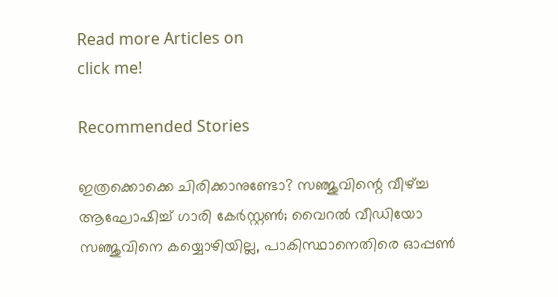Read more Articles on
click me!

Recommended Stories

ഇത്രക്കൊക്കെ ചിരിക്കാനുണ്ടോ? സഞ്ജുവിന്റെ വീഴ്ച്ച ആഘോഷിച്ച് ഗാരി കേര്‍സ്റ്റണ്‍; വൈറല്‍ വീഡിയോ
സഞ്ജുവിനെ കയ്യൊഴിയില്ല, പാകിസ്ഥാനെതിരെ ഓപ്പണ്‍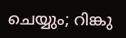ചെയ്യും; റിങ്കു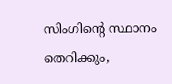സിംഗിന്റെ സ്ഥാനം തെറിക്കും,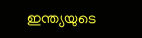ഇന്ത്യയുടെ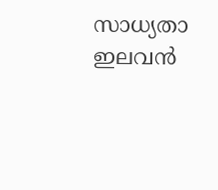സാധ്യതാ ഇലവന്‍